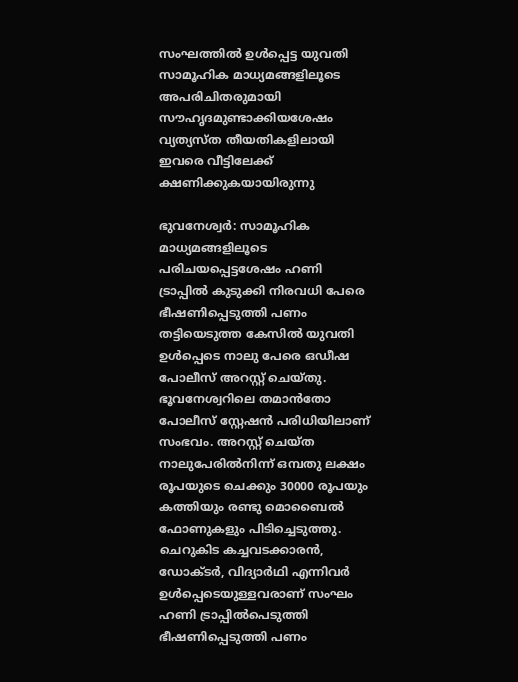സംഘത്തില്‍ ഉള്‍പ്പെട്ട യുവതി സാമൂഹിക മാധ്യമങ്ങളിലൂടെ അപരിചിതരുമായി സൗഹൃദമുണ്ടാക്കിയശേഷം വ്യത്യസ്ത തീയതികളിലായി ഇവരെ വീട്ടിലേക്ക് ക്ഷണിക്കുകയായിരുന്നു

ഭുവനേശ്വര്‍: സാമൂഹിക മാധ്യമങ്ങളിലൂടെ പരിചയപ്പെട്ടശേഷം ഹണി ട്രാപ്പില്‍ കുടുക്കി നിരവധി പേരെ ഭീഷണിപ്പെടുത്തി പണം തട്ടിയെടുത്ത കേസില്‍ യുവതി ഉള്‍പ്പെടെ നാലു പേരെ ഒഡീഷ പോലീസ് അറസ്റ്റ് ചെയ്തു. ഭൂവനേശ്വറിലെ തമാന്‍തോ പോലീസ് സ്റ്റേഷന്‍ പരിധിയിലാണ് സംഭവം. അറസ്റ്റ് ചെയ്ത നാലുപേരില്‍നിന്ന് ഒമ്പതു ലക്ഷം രൂപയുടെ ചെക്കും 30000 രൂപയും കത്തിയും രണ്ടു മൊബൈല്‍ ഫോണുകളും പിടിച്ചെടുത്തു. ചെറുകിട കച്ചവടക്കാരന്‍, ഡോക്ടര്‍, വിദ്യാര്‍ഥി എന്നിവര്‍ ഉള്‍പ്പെടെയുള്ളവരാണ് സംഘം ഹണി ട്രാപ്പില്‍പെടുത്തി ഭീഷണിപ്പെടുത്തി പണം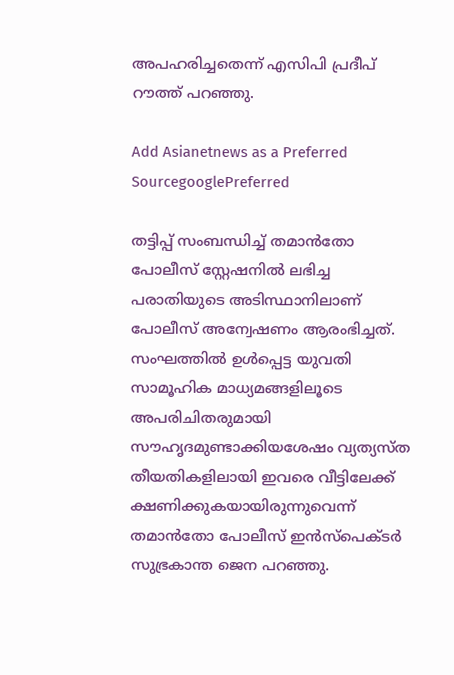അപഹരിച്ചതെന്ന് എസിപി പ്രദീപ് റൗത്ത് പറഞ്ഞു.

Add Asianetnews as a Preferred SourcegooglePreferred

തട്ടിപ്പ് സംബന്ധിച്ച് തമാന്‍തോ പോലീസ് സ്റ്റേഷനില്‍ ലഭിച്ച പരാതിയുടെ അടിസ്ഥാനിലാണ് പോലീസ് അന്വേഷണം ആരംഭിച്ചത്. സംഘത്തില്‍ ഉള്‍പ്പെട്ട യുവതി സാമൂഹിക മാധ്യമങ്ങളിലൂടെ അപരിചിതരുമായി സൗഹൃദമുണ്ടാക്കിയശേഷം വ്യത്യസ്ത തീയതികളിലായി ഇവരെ വീട്ടിലേക്ക് ക്ഷണിക്കുകയായിരുന്നുവെന്ന് തമാന്‍തോ പോലീസ് ഇന്‍സ്പെക്ടര്‍ സുഭ്രകാന്ത ജെന പറഞ്ഞു.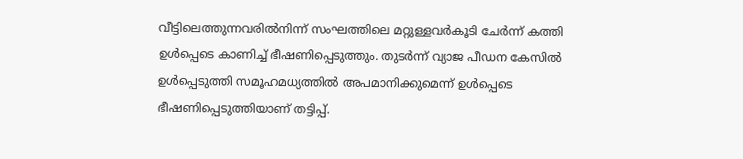വീട്ടിലെത്തുന്നവരില്‍നിന്ന് സംഘത്തിലെ മറ്റുള്ളവര്‍കൂടി ചേര്‍ന്ന് കത്തി ഉള്‍പ്പെടെ കാണിച്ച് ഭീഷണിപ്പെടുത്തും. തുടര്‍ന്ന് വ്യാജ പീഡന കേസില്‍ ഉള്‍പ്പെടുത്തി സമൂഹമധ്യത്തില്‍ അപമാനിക്കുമെന്ന് ഉള്‍പ്പെടെ ഭീഷണിപ്പെടുത്തിയാണ് തട്ടിപ്പ്.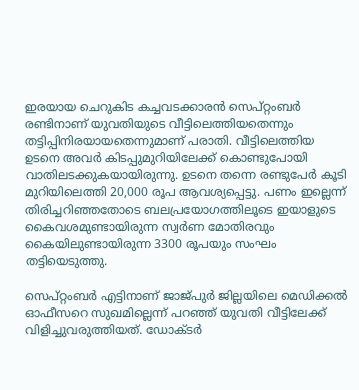ഇരയായ ചെറുകിട കച്ചവടക്കാരന്‍ സെപ്റ്റംബര്‍ രണ്ടിനാണ് യുവതിയുടെ വീട്ടിലെത്തിയതെന്നും തട്ടിപ്പിനിരയായതെന്നുമാണ് പരാതി. വീട്ടിലെത്തിയ ഉടനെ അവര്‍ കിടപ്പുമുറിയിലേക്ക് കൊണ്ടുപോയി വാതിലടക്കുകയായിരുന്നു. ഉടനെ തന്നെ രണ്ടുപേര്‍ കൂടി മുറിയിലെത്തി 20,000 രൂപ ആവശ്യപ്പെട്ടു. പണം ഇല്ലെന്ന് തിരിച്ചറിഞ്ഞതോടെ ബലപ്രയോഗത്തിലൂടെ ഇയാളുടെ കൈവശമുണ്ടായിരുന്ന സ്വര്‍ണ മോതിരവും കൈയിലുണ്ടായിരുന്ന 3300 രൂപയും സംഘം തട്ടിയെടുത്തു.

സെപ്റ്റംബര്‍ എട്ടിനാണ് ജാജ്പുര്‍ ജില്ലയിലെ മെഡിക്കല്‍ ഓഫീസറെ സുഖമില്ലെന്ന് പറഞ്ഞ് യുവതി വീട്ടിലേക്ക് വിളിച്ചുവരുത്തിയത്. ഡോക്ടര്‍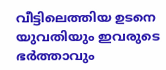വീട്ടിലെത്തിയ ഉടനെ യുവതിയും ഇവരുടെ ഭര്‍ത്താവും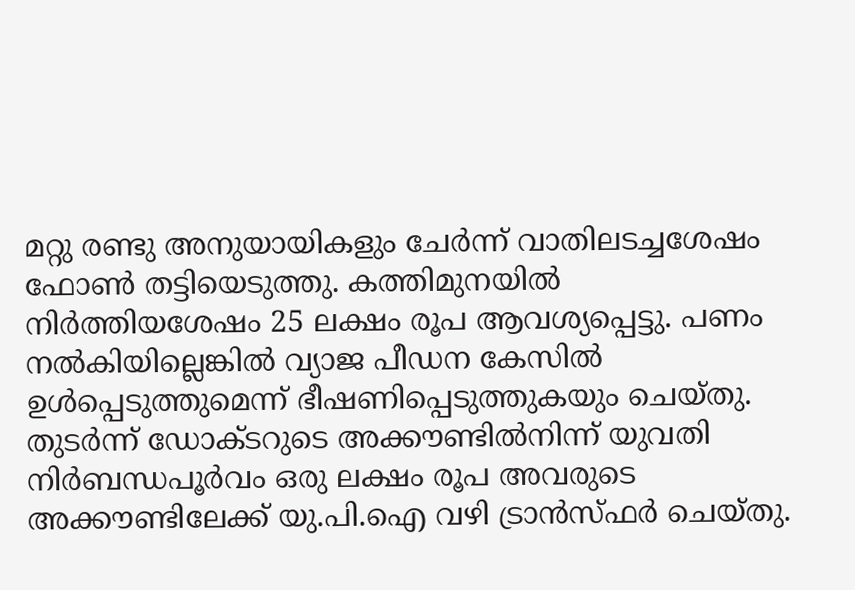മറ്റു രണ്ടു അനുയായികളും ചേര്‍ന്ന് വാതിലടച്ചശേഷം ഫോണ്‍ തട്ടിയെടുത്തു. കത്തിമുനയില്‍ നിര്‍ത്തിയശേഷം 25 ലക്ഷം രൂപ ആവശ്യപ്പെട്ടു. പണം നല്‍കിയില്ലെങ്കില്‍ വ്യാജ പീഡന കേസില്‍ ഉള്‍പ്പെടുത്തുമെന്ന് ഭീഷണിപ്പെടുത്തുകയും ചെയ്തു. തുടര്‍ന്ന് ഡോക്ടറുടെ അക്കൗണ്ടില്‍നിന്ന് യുവതി നിര്‍ബന്ധപൂര്‍വം ഒരു ലക്ഷം രൂപ അവരുടെ അക്കൗണ്ടിലേക്ക് യു.പി.ഐ വഴി ട്രാന്‍സ്ഫര്‍ ചെയ്തു.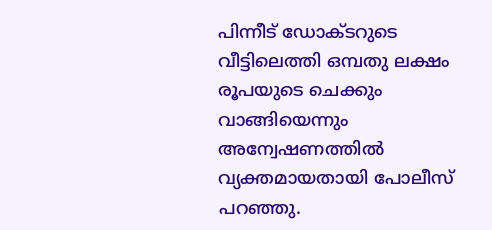പിന്നീട് ഡോക്ടറുടെ വീട്ടിലെത്തി ഒമ്പതു ലക്ഷം രൂപയുടെ ചെക്കും വാങ്ങിയെന്നും അന്വേഷണത്തില്‍ വ്യക്തമായതായി പോലീസ് പറഞ്ഞു.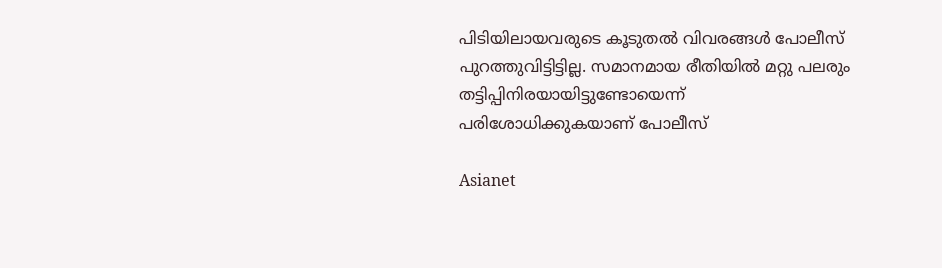പിടിയിലായവരുടെ കൂടുതല്‍ വിവരങ്ങള്‍ പോലീസ് പുറത്തുവിട്ടിട്ടില്ല. സമാനമായ രീതിയില്‍ മറ്റു പലരും തട്ടിപ്പിനിരയായിട്ടുണ്ടോയെന്ന് പരിശോധിക്കുകയാണ് പോലീസ്

Asianet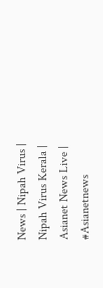News | Nipah Virus | Nipah Virus Kerala | Asianet News Live | #Asianetnews